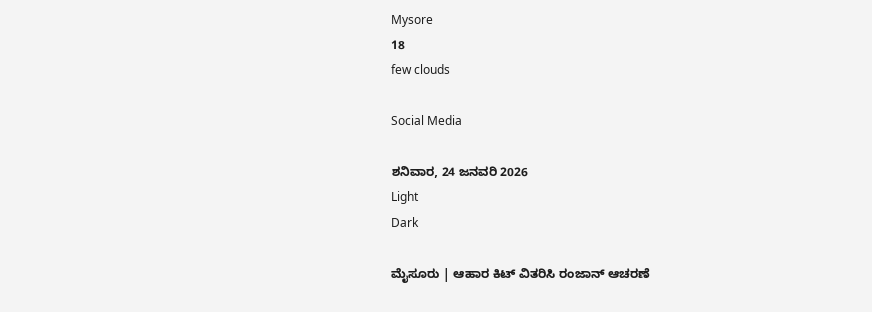Mysore
18
few clouds

Social Media

ಶನಿವಾರ, 24 ಜನವರಿ 2026
Light
Dark

ಮೈಸೂರು | ಆಹಾರ ಕಿಟ್ ವಿತರಿಸಿ ರಂಜಾನ್‌ ಆಚರಣೆ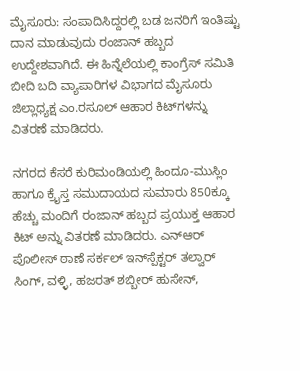ಮೈಸೂರು: ಸಂಪಾದಿಸಿದ್ದರಲ್ಲಿ ಬಡ ಜನರಿಗೆ ಇಂತಿಷ್ಟು ದಾನ ಮಾಡುವುದು ರಂಜಾನ್ ಹಬ್ಬದ ಉದ್ದೇಶವಾಗಿದೆ. ಈ ಹಿನ್ನೆಲೆಯಲ್ಲಿ ಕಾಂಗ್ರೆಸ್ ಸಮಿತಿ ಬೀದಿ ಬದಿ ವ್ಯಾಪಾರಿಗಳ ವಿಭಾಗದ ಮೈಸೂರು ಜಿಲ್ಲಾಧ್ಯಕ್ಷ ಎಂ.ರಸೂಲ್ ಆಹಾರ ಕಿಟ್‌ಗಳನ್ನು ವಿತರಣೆ ಮಾಡಿದರು.

ನಗರದ ಕೆಸರೆ ಕುರಿಮಂಡಿಯಲ್ಲಿ ಹಿಂದೂ-ಮುಸ್ಲಿಂ ಹಾಗೂ ಕ್ರೈಸ್ತ ಸಮುದಾಯದ ಸುಮಾರು 850ಕ್ಕೂ ಹೆಚ್ಚು ಮಂದಿಗೆ ರಂಜಾನ್ ಹಬ್ಬದ ಪ್ರಯುಕ್ತ ಆಹಾರ ಕಿಟ್ ಅನ್ನು ವಿತರಣೆ ಮಾಡಿದರು. ಎನ್‌ಆರ್ ಪೊಲೀಸ್ ಠಾಣೆ ಸರ್ಕಲ್ ಇನ್‌ಸ್ಪೆಕ್ಟರ್ ತಲ್ವಾರ್ ಸಿಂಗ್, ವಳ್ಳಿ, ಹಜರತ್ ಶಬ್ಬೀರ್ ಹುಸೇನ್,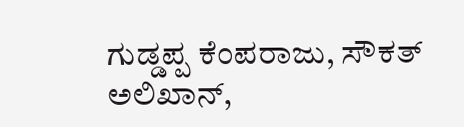ಗುಡ್ಡಪ್ಪ ಕೆಂಪರಾಜು, ಸೌಕತ್ ಅಲಿಖಾನ್,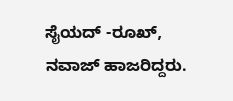ಸೈಯದ್ -ರೂಖ್, ನವಾಜ್ ಹಾಜರಿದ್ದರು.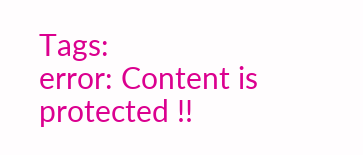Tags:
error: Content is protected !!